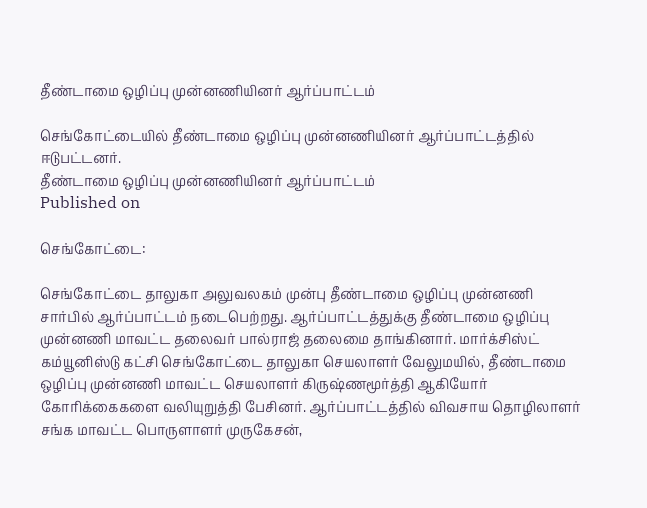தீண்டாமை ஒழிப்பு முன்னணியினர் ஆர்ப்பாட்டம்

செங்கோட்டையில் தீண்டாமை ஒழிப்பு முன்னணியினர் ஆர்ப்பாட்டத்தில் ஈடுபட்டனர்.
தீண்டாமை ஒழிப்பு முன்னணியினர் ஆர்ப்பாட்டம்
Published on

செங்கோட்டை:

செங்கோட்டை தாலுகா அலுவலகம் முன்பு தீண்டாமை ஒழிப்பு முன்னணி சார்பில் ஆர்ப்பாட்டம் நடைபெற்றது. ஆர்ப்பாட்டத்துக்கு தீண்டாமை ஒழிப்பு முன்னணி மாவட்ட தலைவர் பால்ராஜ் தலைமை தாங்கினார். மார்க்சிஸ்ட் கம்யூனிஸ்டு கட்சி செங்கோட்டை தாலுகா செயலாளர் வேலுமயில், தீண்டாமை ஒழிப்பு முன்னணி மாவட்ட செயலாளர் கிருஷ்ணமூர்த்தி ஆகியோர் கோரிக்கைகளை வலியுறுத்தி பேசினர். ஆர்ப்பாட்டத்தில் விவசாய தொழிலாளர் சங்க மாவட்ட பொருளாளர் முருகேசன்,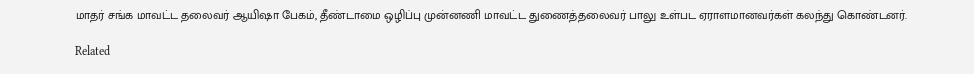மாதர் சங்க மாவட்ட தலைவர் ஆயிஷா பேகம், தீண்டாமை ஒழிப்பு முன்னணி மாவட்ட துணைத்தலைவர் பாலு உள்பட ஏராளமானவர்கள் கலந்து கொண்டனர்.

Related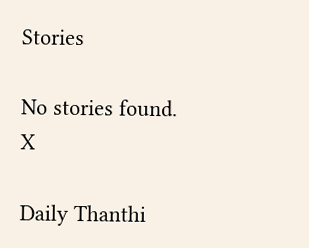Stories

No stories found.
X

Daily Thanthi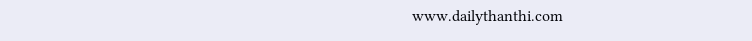www.dailythanthi.com